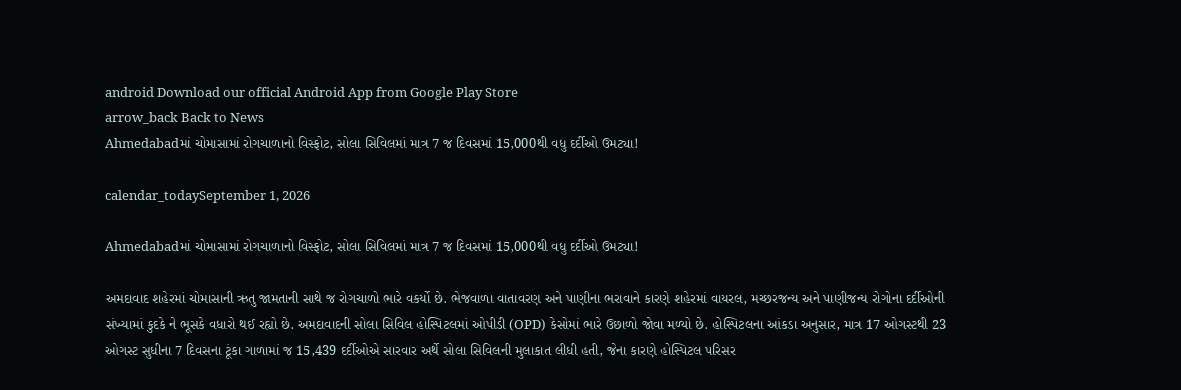android Download our official Android App from Google Play Store
arrow_back Back to News
Ahmedabadમાં ચોમાસામાં રોગચાળાનો વિસ્ફોટ, સોલા સિવિલમાં માત્ર 7 જ દિવસમાં 15,000થી વધુ દર્દીઓ ઉમટ્યા!

calendar_todaySeptember 1, 2026

Ahmedabadમાં ચોમાસામાં રોગચાળાનો વિસ્ફોટ, સોલા સિવિલમાં માત્ર 7 જ દિવસમાં 15,000થી વધુ દર્દીઓ ઉમટ્યા!

અમદાવાદ શહેરમાં ચોમાસાની ઋતુ જામતાની સાથે જ રોગચાળો ભારે વકર્યો છે. ભેજવાળા વાતાવરણ અને પાણીના ભરાવાને કારણે શહેરમાં વાયરલ, મચ્છરજન્ય અને પાણીજન્ય રોગોના દર્દીઓની સંખ્યામાં કુદકે ને ભૂસકે વધારો થઈ રહ્યો છે. અમદાવાદની સોલા સિવિલ હોસ્પિટલમાં ઓપીડી (OPD) કેસોમાં ભારે ઉછાળો જોવા મળ્યો છે. હોસ્પિટલના આંકડા અનુસાર, માત્ર 17 ઓગસ્ટથી 23 ઓગસ્ટ સુધીના 7 દિવસના ટૂંકા ગાળામાં જ 15,439 દર્દીઓએ સારવાર અર્થે સોલા સિવિલની મુલાકાત લીધી હતી, જેના કારણે હોસ્પિટલ પરિસર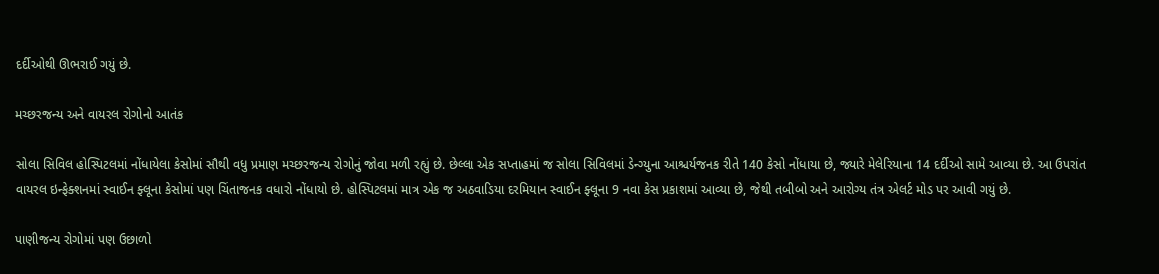દર્દીઓથી ઊભરાઈ ગયું છે.

મચ્છરજન્ય અને વાયરલ રોગોનો આતંક

સોલા સિવિલ હોસ્પિટલમાં નોંધાયેલા કેસોમાં સૌથી વધુ પ્રમાણ મચ્છરજન્ય રોગોનું જોવા મળી રહ્યું છે. છેલ્લા એક સપ્તાહમાં જ સોલા સિવિલમાં ડેન્ગ્યુના આશ્ચર્યજનક રીતે 140 કેસો નોંધાયા છે, જ્યારે મેલેરિયાના 14 દર્દીઓ સામે આવ્યા છે. આ ઉપરાંત વાયરલ ઇન્ફેક્શનમાં સ્વાઈન ફ્લૂના કેસોમાં પણ ચિંતાજનક વધારો નોંધાયો છે. હોસ્પિટલમાં માત્ર એક જ અઠવાડિયા દરમિયાન સ્વાઈન ફ્લૂના 9 નવા કેસ પ્રકાશમાં આવ્યા છે, જેથી તબીબો અને આરોગ્ય તંત્ર એલર્ટ મોડ પર આવી ગયું છે.

પાણીજન્ય રોગોમાં પણ ઉછાળો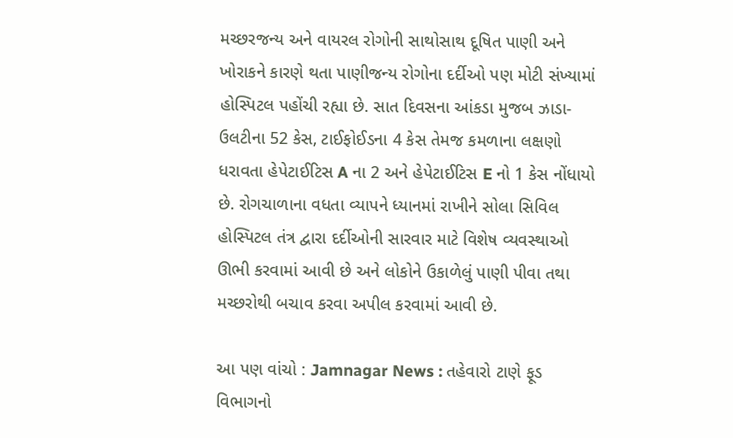મચ્છરજન્ય અને વાયરલ રોગોની સાથોસાથ દૂષિત પાણી અને ખોરાકને કારણે થતા પાણીજન્ય રોગોના દર્દીઓ પણ મોટી સંખ્યામાં હોસ્પિટલ પહોંચી રહ્યા છે. સાત દિવસના આંકડા મુજબ ઝાડા-ઉલટીના 52 કેસ, ટાઈફોઈડના 4 કેસ તેમજ કમળાના લક્ષણો ધરાવતા હેપેટાઈટિસ A ના 2 અને હેપેટાઈટિસ E નો 1 કેસ નોંધાયો છે. રોગચાળાના વધતા વ્યાપને ધ્યાનમાં રાખીને સોલા સિવિલ હોસ્પિટલ તંત્ર દ્વારા દર્દીઓની સારવાર માટે વિશેષ વ્યવસ્થાઓ ઊભી કરવામાં આવી છે અને લોકોને ઉકાળેલું પાણી પીવા તથા મચ્છરોથી બચાવ કરવા અપીલ કરવામાં આવી છે.

આ પણ વાંચો : Jamnagar News : તહેવારો ટાણે ફૂડ વિભાગનો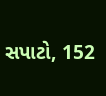સપાટો, 152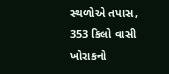સ્થળોએ તપાસ, 353 કિલો વાસી ખોરાકનો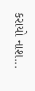કરાયો નાશ...